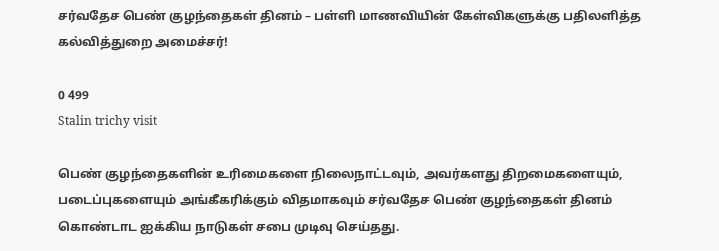சர்வதேச பெண் குழந்தைகள் தினம் – பள்ளி மாணவியின் கேள்விகளுக்கு பதிலளித்த கல்வித்துறை அமைச்சர்!

0 499
Stalin trichy visit

பெண் குழந்தைகளின் உரிமைகளை நிலைநாட்டவும், அவர்களது திறமைகளையும், படைப்புகளையும் அங்கீகரிக்கும் விதமாகவும் சர்வதேச பெண் குழந்தைகள் தினம் கொண்டாட ஐக்கிய நாடுகள் சபை முடிவு செய்தது.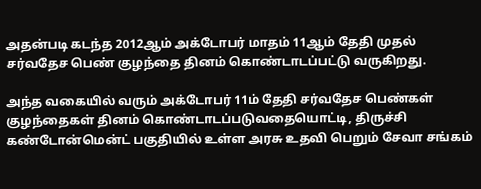அதன்படி கடந்த 2012ஆம் அக்டோபர் மாதம் 11ஆம் தேதி முதல் சர்வதேச பெண் குழந்தை தினம் கொண்டாடப்பட்டு வருகிறது.

அந்த வகையில் வரும் அக்டோபர் 11ம் தேதி சர்வதேச பெண்கள் குழந்தைகள் தினம் கொண்டாடப்படுவதையொட்டி, திருச்சி கண்டோன்மென்ட் பகுதியில் உள்ள அரசு உதவி பெறும் சேவா சங்கம்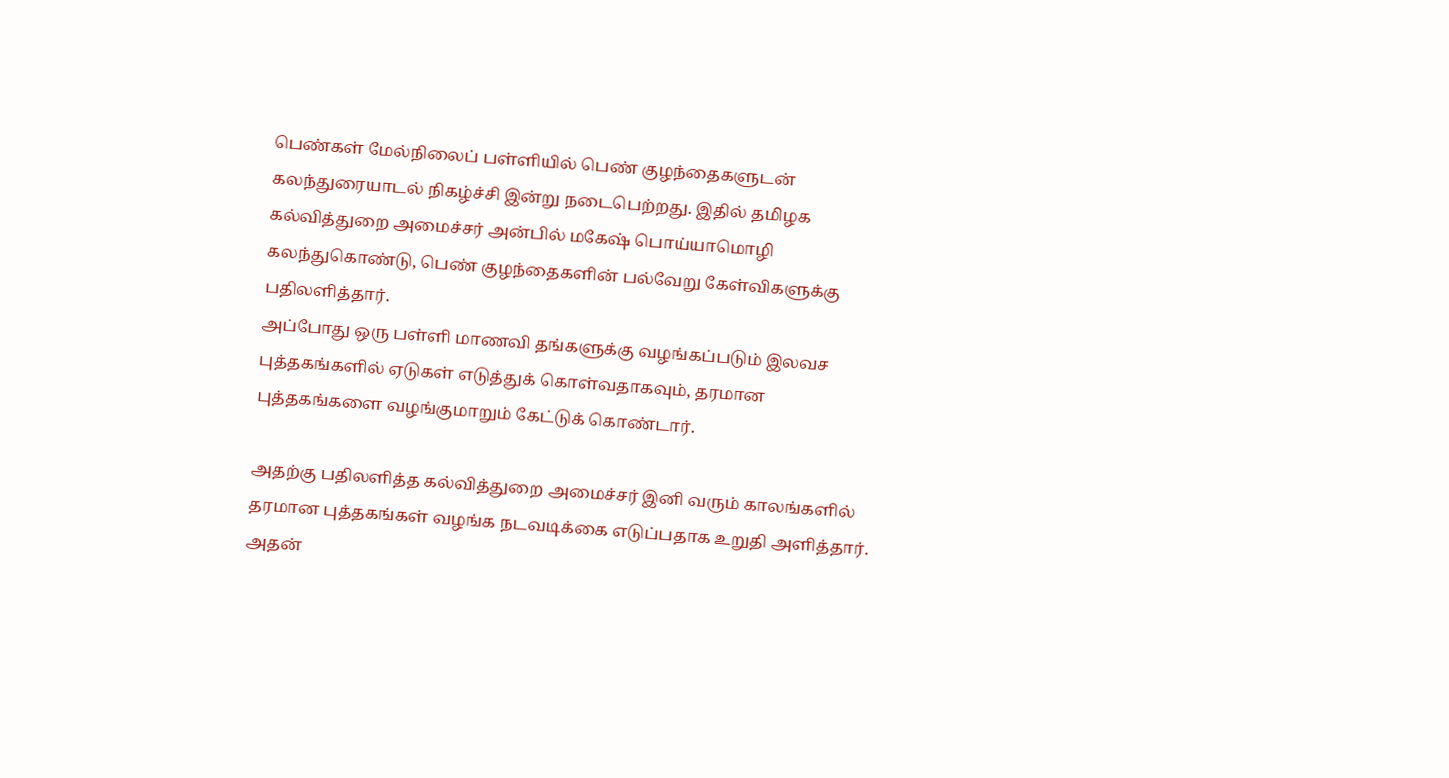பெண்கள் மேல்நிலைப் பள்ளியில் பெண் குழந்தைகளுடன் கலந்துரையாடல் நிகழ்ச்சி இன்று நடைபெற்றது. இதில் தமிழக கல்வித்துறை அமைச்சர் அன்பில் மகேஷ் பொய்யாமொழி கலந்துகொண்டு, பெண் குழந்தைகளின் பல்வேறு கேள்விகளுக்கு பதிலளித்தார்.
அப்போது ஒரு பள்ளி மாணவி தங்களுக்கு வழங்கப்படும் இலவச புத்தகங்களில் ஏடுகள் எடுத்துக் கொள்வதாகவும், தரமான புத்தகங்களை வழங்குமாறும் கேட்டுக் கொண்டார்.

அதற்கு பதிலளித்த கல்வித்துறை அமைச்சர் இனி வரும் காலங்களில் தரமான புத்தகங்கள் வழங்க நடவடிக்கை எடுப்பதாக உறுதி அளித்தார். அதன்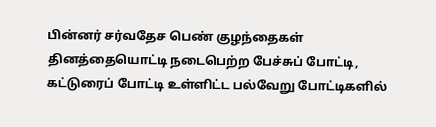பின்னர் சர்வதேச பெண் குழந்தைகள் தினத்தையொட்டி நடைபெற்ற பேச்சுப் போட்டி, கட்டுரைப் போட்டி உள்ளிட்ட பல்வேறு போட்டிகளில்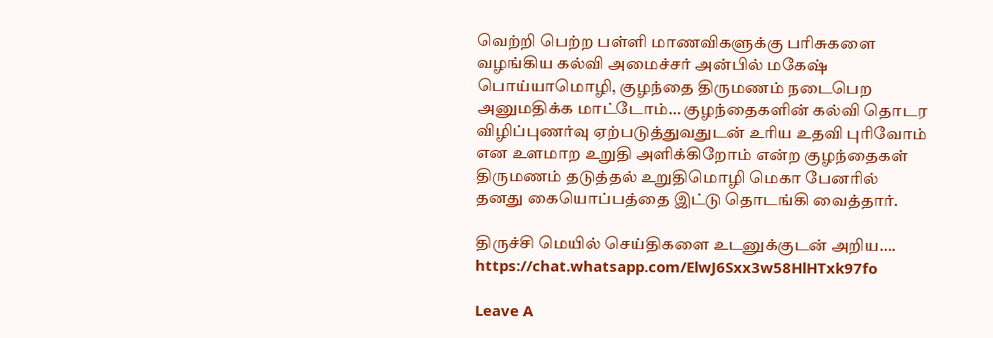வெற்றி பெற்ற பள்ளி மாணவிகளுக்கு பரிசுகளை வழங்கிய கல்வி அமைச்சர் அன்பில் மகேஷ் பொய்யாமொழி, குழந்தை திருமணம் நடைபெற அனுமதிக்க மாட்டோம்… குழந்தைகளின் கல்வி தொடர விழிப்புணர்வு ஏற்படுத்துவதுடன் உரிய உதவி புரிவோம் என உளமாற உறுதி அளிக்கிறோம் என்ற குழந்தைகள் திருமணம் தடுத்தல் உறுதிமொழி மெகா பேனரில் தனது கையொப்பத்தை இட்டு தொடங்கி வைத்தார்.

திருச்சி மெயில் செய்திகளை உடனுக்குடன் அறிய…. https://chat.whatsapp.com/ElwJ6Sxx3w58HlHTxk97fo

Leave A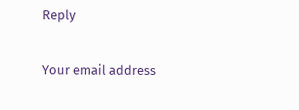Reply

Your email address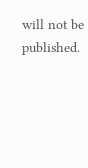will not be published.